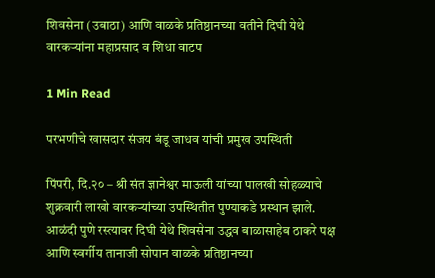शिवसेना (उबाठा) आणि वाळके प्रतिष्ठानच्या वतीने दिघी येथे वारकऱ्यांना महाप्रसाद व शिधा वाटप

1 Min Read

परभणीचे खासदार संजय बंडू जाधव यांची प्रमुख उपस्थिती

पिंपरी, दि.२० – श्री संत ज्ञानेश्वर माऊली यांच्या पालखी सोहळ्याचे शुक्रवारी लाखो वारकऱ्यांच्या उपस्थितीत पुण्याकडे प्रस्थान झाले. आळंदी पुणे रस्त्यावर दिघी येथे शिवसेना उद्धव बाळासाहेब ठाकरे पक्ष आणि स्वर्गीय तानाजी सोपान वाळके प्रतिष्ठानच्या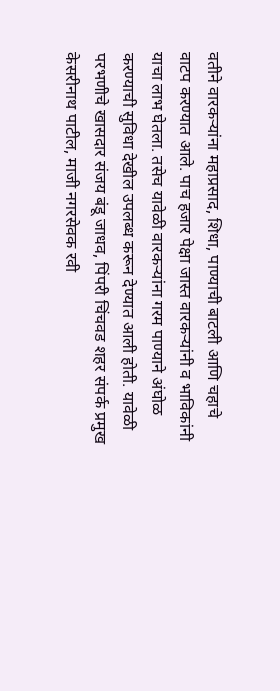वतीने वारकऱ्यांना महाप्रसाद, शिधा, पाण्याची बाटली आणि चहाचे वाटप करण्यात आले. पाच हजार पेक्षा जास्त वारकऱ्यांनी व भाविकांनी याचा लाभ घेतला. तसेच यावेळी वारकऱ्यांना गरम पाण्याने अंघोळ करण्याची सुविधा देखील उपलब्ध करून देण्यात आली होती. यावेळी परभणीचे खासदार संजय बंडू जाधव, पिंपरी चिंचवड शहर संपर्क प्रमुख केसरीनाथ पाटील, माजी नगरसेवक रवी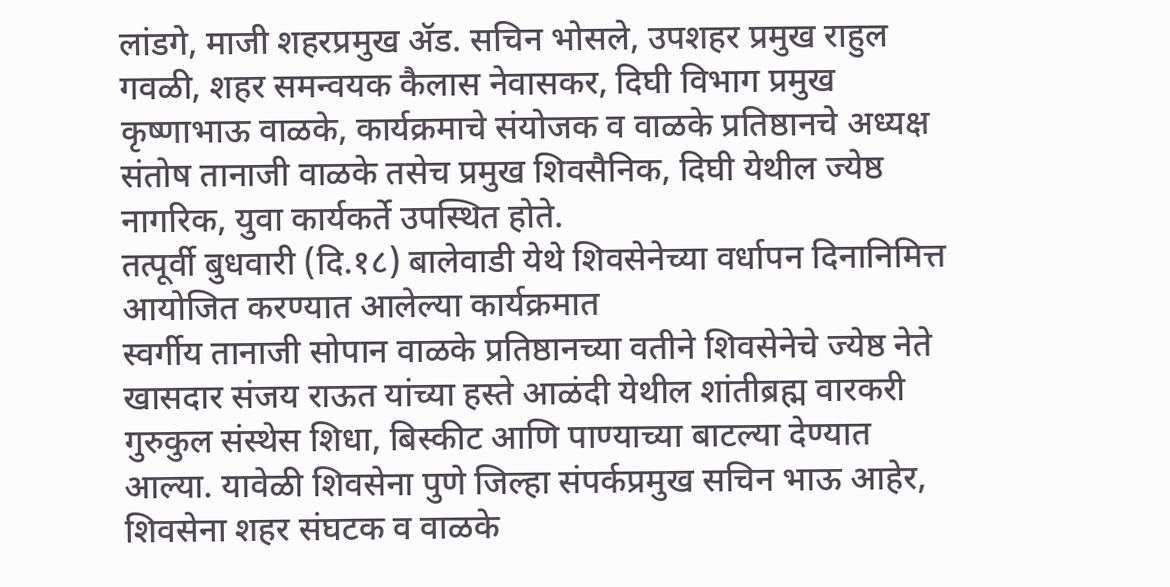लांडगे, माजी शहरप्रमुख ॲड. सचिन भोसले, उपशहर प्रमुख राहुल गवळी, शहर समन्वयक कैलास नेवासकर, दिघी विभाग प्रमुख कृष्णाभाऊ वाळके, कार्यक्रमाचे संयोजक व वाळके प्रतिष्ठानचे अध्यक्ष संतोष तानाजी वाळके तसेच प्रमुख शिवसैनिक, दिघी येथील ज्येष्ठ नागरिक, युवा कार्यकर्ते उपस्थित होते.
तत्पूर्वी बुधवारी (दि.१८) बालेवाडी येथे शिवसेनेच्या वर्धापन दिनानिमित्त आयोजित करण्यात आलेल्या कार्यक्रमात
स्वर्गीय तानाजी सोपान वाळके प्रतिष्ठानच्या वतीने शिवसेनेचे ज्येष्ठ नेते खासदार संजय राऊत यांच्या हस्ते आळंदी येथील शांतीब्रह्म वारकरी गुरुकुल संस्थेस शिधा, बिस्कीट आणि पाण्याच्या बाटल्या देण्यात आल्या. यावेळी शिवसेना पुणे जिल्हा संपर्कप्रमुख सचिन भाऊ आहेर, शिवसेना शहर संघटक व वाळके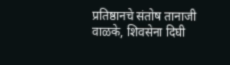प्रतिष्ठानचे संतोष तानाजी वाळके, शिवसेना दिघी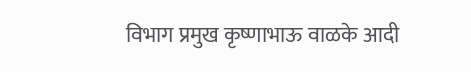विभाग प्रमुख कृष्णाभाऊ वाळके आदी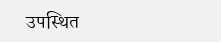उपस्थित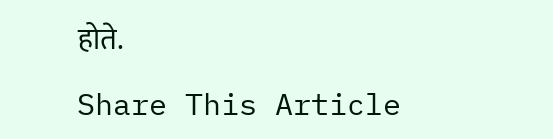होते.

Share This Article